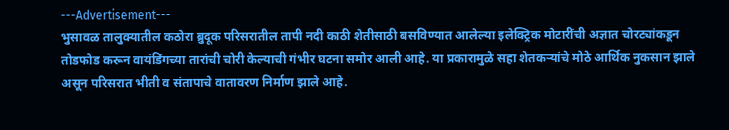---Advertisement---
भुसावळ तालुक्यातील कठोरा ब्रुदूक परिसरातील तापी नदी काठी शेतीसाठी बसविण्यात आलेल्या इलेक्ट्रिक मोटारींची अज्ञात चोरट्यांकडून तोडफोड करून वायंडिंगच्या तारांची चोरी केल्याची गंभीर घटना समोर आली आहे. या प्रकारामुळे सहा शेतकऱ्यांचे मोठे आर्थिक नुकसान झाले असून परिसरात भीती व संतापाचे वातावरण निर्माण झाले आहे.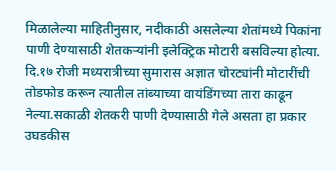मिळालेल्या माहितीनुसार, नदीकाठी असलेल्या शेतांमध्ये पिकांना पाणी देण्यासाठी शेतकऱ्यांनी इलेक्ट्रिक मोटारी बसविल्या होत्या. दि.१७ रोजी मध्यरात्रीच्या सुमारास अज्ञात चोरट्यांनी मोटारींची तोडफोड करून त्यातील तांब्याच्या वायंडिंगच्या तारा काढून नेल्या.सकाळी शेतकरी पाणी देण्यासाठी गेले असता हा प्रकार उघडकीस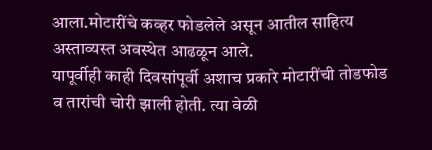आला.मोटारींचे कव्हर फोडलेले असून आतील साहित्य अस्ताव्यस्त अवस्थेत आढळून आले.
यापूर्वीही काही दिवसांपूर्वी अशाच प्रकारे मोटारींची तोडफोड व तारांची चोरी झाली होती. त्या वेळी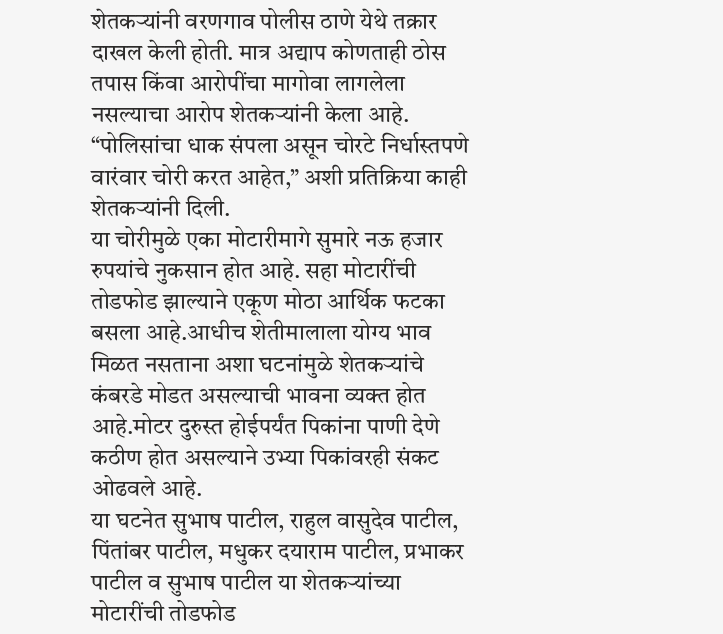शेतकऱ्यांनी वरणगाव पोलीस ठाणे येथे तक्रार दाखल केली होती. मात्र अद्याप कोणताही ठोस तपास किंवा आरोपींचा मागोवा लागलेला नसल्याचा आरोप शेतकऱ्यांनी केला आहे. “पोलिसांचा धाक संपला असून चोरटे निर्धास्तपणे वारंवार चोरी करत आहेत,” अशी प्रतिक्रिया काही शेतकऱ्यांनी दिली.
या चोरीमुळे एका मोटारीमागे सुमारे नऊ हजार रुपयांचे नुकसान होत आहे. सहा मोटारींची तोडफोड झाल्याने एकूण मोठा आर्थिक फटका बसला आहे.आधीच शेतीमालाला योग्य भाव मिळत नसताना अशा घटनांमुळे शेतकऱ्यांचे कंबरडे मोडत असल्याची भावना व्यक्त होत आहे.मोटर दुरुस्त होईपर्यंत पिकांना पाणी देणे कठीण होत असल्याने उभ्या पिकांवरही संकट ओढवले आहे.
या घटनेत सुभाष पाटील, राहुल वासुदेव पाटील, पिंतांबर पाटील, मधुकर दयाराम पाटील, प्रभाकर पाटील व सुभाष पाटील या शेतकऱ्यांच्या मोटारींची तोडफोड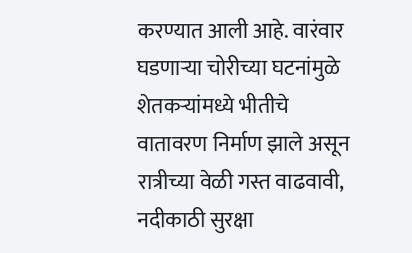करण्यात आली आहे. वारंवार घडणाऱ्या चोरीच्या घटनांमुळे शेतकऱ्यांमध्ये भीतीचे वातावरण निर्माण झाले असून रात्रीच्या वेळी गस्त वाढवावी, नदीकाठी सुरक्षा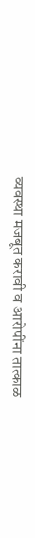व्यवस्था मजबूत करावी व आरोपींना तात्काळ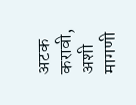अटक करावी, अशी मागणी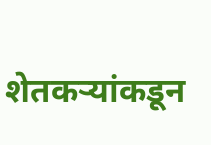शेतकऱ्यांकडून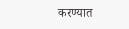करण्यात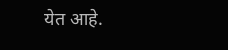येत आहे.